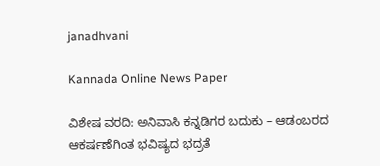janadhvani

Kannada Online News Paper

ವಿಶೇಷ ವರದಿ: ಅನಿವಾಸಿ ಕನ್ನಡಿಗರ ಬದುಕು – ಆಡಂಬರದ ಆಕರ್ಷಣೆಗಿಂತ ಭವಿಷ್ಯದ ಭದ್ರತೆ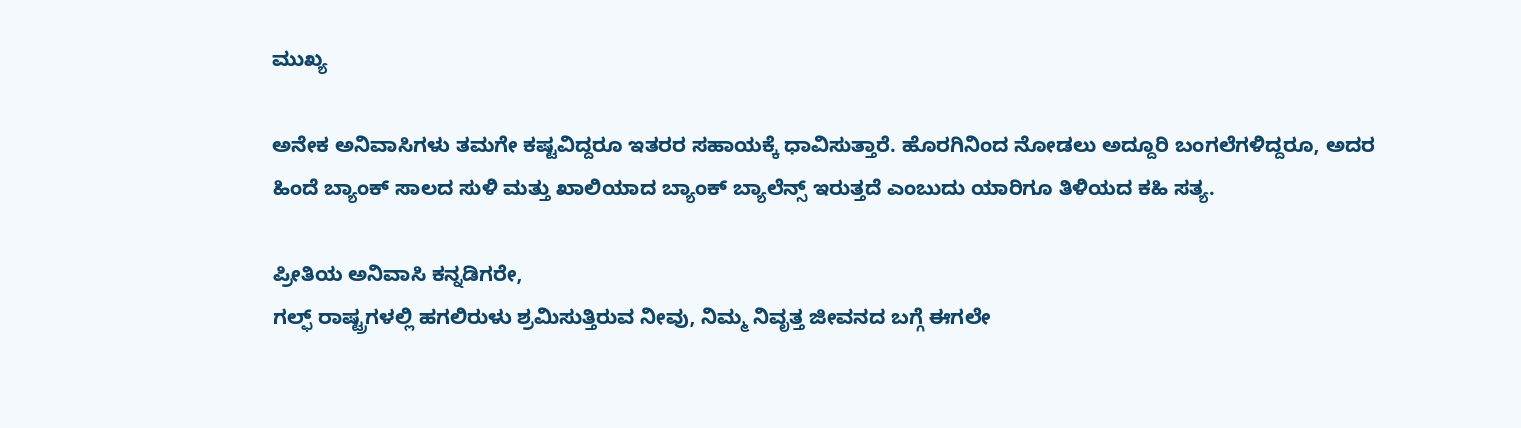ಮುಖ್ಯ

ಅನೇಕ ಅನಿವಾಸಿಗಳು ತಮಗೇ ಕಷ್ಟವಿದ್ದರೂ ಇತರರ ಸಹಾಯಕ್ಕೆ ಧಾವಿಸುತ್ತಾರೆ. ಹೊರಗಿನಿಂದ ನೋಡಲು ಅದ್ದೂರಿ ಬಂಗಲೆಗಳಿದ್ದರೂ, ಅದರ ಹಿಂದೆ ಬ್ಯಾಂಕ್ ಸಾಲದ ಸುಳಿ ಮತ್ತು ಖಾಲಿಯಾದ ಬ್ಯಾಂಕ್ ಬ್ಯಾಲೆನ್ಸ್ ಇರುತ್ತದೆ ಎಂಬುದು ಯಾರಿಗೂ ತಿಳಿಯದ ಕಹಿ ಸತ್ಯ.

ಪ್ರೀತಿಯ ಅನಿವಾಸಿ ಕನ್ನಡಿಗರೇ,
ಗಲ್ಫ್ ರಾಷ್ಟ್ರಗಳಲ್ಲಿ ಹಗಲಿರುಳು ಶ್ರಮಿಸುತ್ತಿರುವ ನೀವು, ನಿಮ್ಮ ನಿವೃತ್ತ ಜೀವನದ ಬಗ್ಗೆ ಈಗಲೇ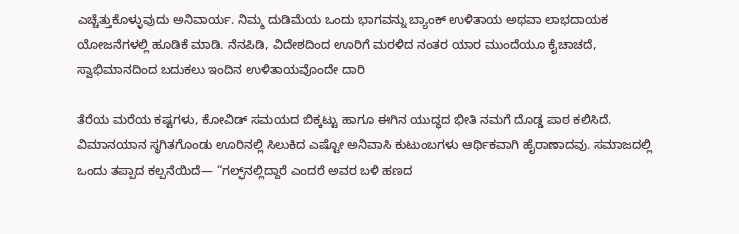ಎಚ್ಚೆತ್ತುಕೊಳ್ಳುವುದು ಅನಿವಾರ್ಯ. ನಿಮ್ಮ ದುಡಿಮೆಯ ಒಂದು ಭಾಗವನ್ನು ಬ್ಯಾಂಕ್ ಉಳಿತಾಯ ಅಥವಾ ಲಾಭದಾಯಕ ಯೋಜನೆಗಳಲ್ಲಿ ಹೂಡಿಕೆ ಮಾಡಿ. ನೆನಪಿಡಿ, ವಿದೇಶದಿಂದ ಊರಿಗೆ ಮರಳಿದ ನಂತರ ಯಾರ ಮುಂದೆಯೂ ಕೈಚಾಚದೆ, ಸ್ವಾಭಿಮಾನದಿಂದ ಬದುಕಲು ಇಂದಿನ ಉಳಿತಾಯವೊಂದೇ ದಾರಿ

ತೆರೆಯ ಮರೆಯ ಕಷ್ಟಗಳು, ಕೋವಿಡ್ ಸಮಯದ ಬಿಕ್ಕಟ್ಟು ಹಾಗೂ ಈಗಿನ ಯುದ್ಧದ ಭೀತಿ ನಮಗೆ ದೊಡ್ಡ ಪಾಠ ಕಲಿಸಿದೆ. ವಿಮಾನಯಾನ ಸ್ಥಗಿತಗೊಂಡು ಊರಿನಲ್ಲಿ ಸಿಲುಕಿದ ಎಷ್ಟೋ ಅನಿವಾಸಿ ಕುಟುಂಬಗಳು ಆರ್ಥಿಕವಾಗಿ ಹೈರಾಣಾದವು. ಸಮಾಜದಲ್ಲಿ ಒಂದು ತಪ್ಪಾದ ಕಲ್ಪನೆಯಿದೆ— “ಗಲ್ಫ್‌ನಲ್ಲಿದ್ದಾರೆ ಎಂದರೆ ಅವರ ಬಳಿ ಹಣದ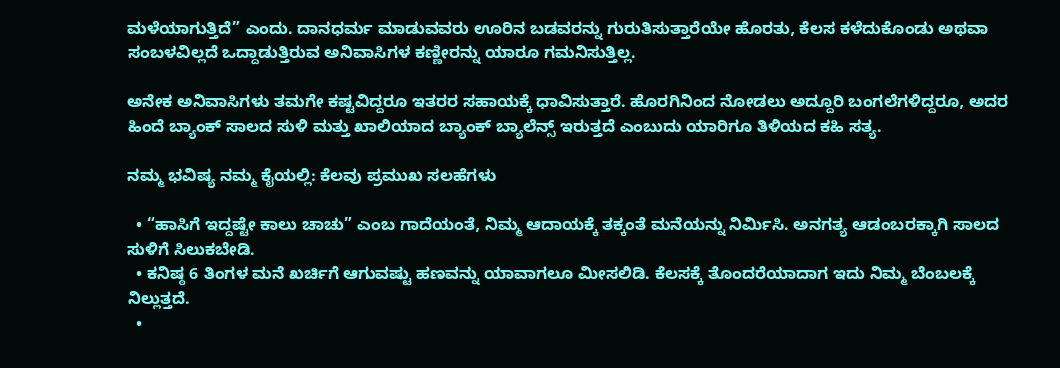ಮಳೆಯಾಗುತ್ತಿದೆ” ಎಂದು. ದಾನಧರ್ಮ ಮಾಡುವವರು ಊರಿನ ಬಡವರನ್ನು ಗುರುತಿಸುತ್ತಾರೆಯೇ ಹೊರತು, ಕೆಲಸ ಕಳೆದುಕೊಂಡು ಅಥವಾ ಸಂಬಳವಿಲ್ಲದೆ ಒದ್ದಾಡುತ್ತಿರುವ ಅನಿವಾಸಿಗಳ ಕಣ್ಣೀರನ್ನು ಯಾರೂ ಗಮನಿಸುತ್ತಿಲ್ಲ.

ಅನೇಕ ಅನಿವಾಸಿಗಳು ತಮಗೇ ಕಷ್ಟವಿದ್ದರೂ ಇತರರ ಸಹಾಯಕ್ಕೆ ಧಾವಿಸುತ್ತಾರೆ. ಹೊರಗಿನಿಂದ ನೋಡಲು ಅದ್ದೂರಿ ಬಂಗಲೆಗಳಿದ್ದರೂ, ಅದರ ಹಿಂದೆ ಬ್ಯಾಂಕ್ ಸಾಲದ ಸುಳಿ ಮತ್ತು ಖಾಲಿಯಾದ ಬ್ಯಾಂಕ್ ಬ್ಯಾಲೆನ್ಸ್ ಇರುತ್ತದೆ ಎಂಬುದು ಯಾರಿಗೂ ತಿಳಿಯದ ಕಹಿ ಸತ್ಯ.

ನಮ್ಮ ಭವಿಷ್ಯ ನಮ್ಮ ಕೈಯಲ್ಲಿ: ಕೆಲವು ಪ್ರಮುಖ ಸಲಹೆಗಳು

  • “ಹಾಸಿಗೆ ಇದ್ದಷ್ಟೇ ಕಾಲು ಚಾಚು” ಎಂಬ ಗಾದೆಯಂತೆ, ನಿಮ್ಮ ಆದಾಯಕ್ಕೆ ತಕ್ಕಂತೆ ಮನೆಯನ್ನು ನಿರ್ಮಿಸಿ. ಅನಗತ್ಯ ಆಡಂಬರಕ್ಕಾಗಿ ಸಾಲದ ಸುಳಿಗೆ ಸಿಲುಕಬೇಡಿ.
  • ಕನಿಷ್ಠ 6 ತಿಂಗಳ ಮನೆ ಖರ್ಚಿಗೆ ಆಗುವಷ್ಟು ಹಣವನ್ನು ಯಾವಾಗಲೂ ಮೀಸಲಿಡಿ. ಕೆಲಸಕ್ಕೆ ತೊಂದರೆಯಾದಾಗ ಇದು ನಿಮ್ಮ ಬೆಂಬಲಕ್ಕೆ ನಿಲ್ಲುತ್ತದೆ.
  •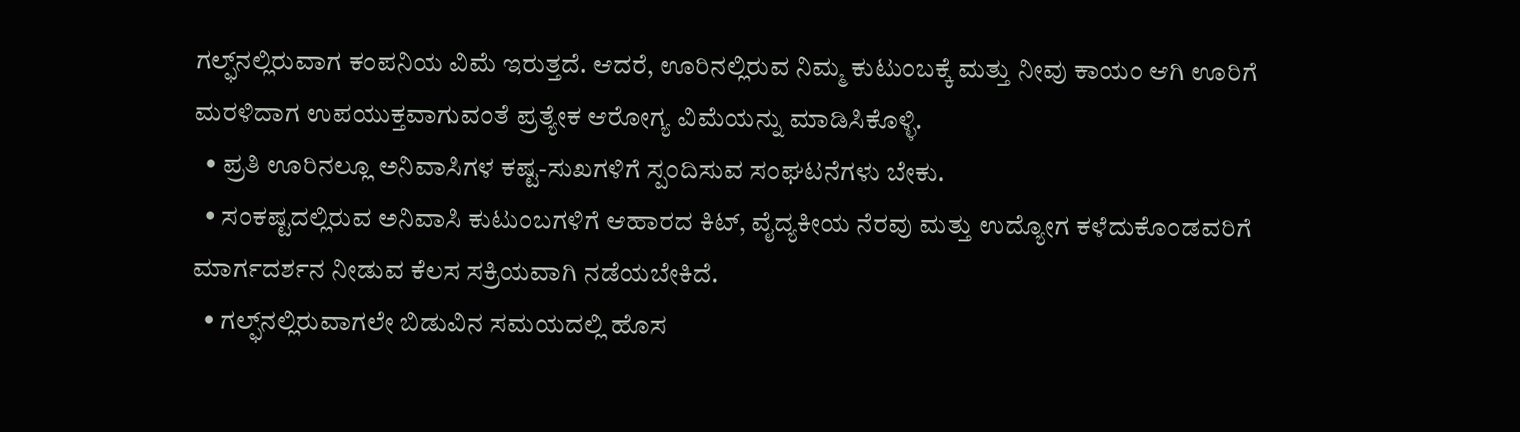ಗಲ್ಫ್‌ನಲ್ಲಿರುವಾಗ ಕಂಪನಿಯ ವಿಮೆ ಇರುತ್ತದೆ. ಆದರೆ, ಊರಿನಲ್ಲಿರುವ ನಿಮ್ಮ ಕುಟುಂಬಕ್ಕೆ ಮತ್ತು ನೀವು ಕಾಯಂ ಆಗಿ ಊರಿಗೆ ಮರಳಿದಾಗ ಉಪಯುಕ್ತವಾಗುವಂತೆ ಪ್ರತ್ಯೇಕ ಆರೋಗ್ಯ ವಿಮೆಯನ್ನು ಮಾಡಿಸಿಕೊಳ್ಳಿ.
  • ಪ್ರತಿ ಊರಿನಲ್ಲೂ ಅನಿವಾಸಿಗಳ ಕಷ್ಟ-ಸುಖಗಳಿಗೆ ಸ್ಪಂದಿಸುವ ಸಂಘಟನೆಗಳು ಬೇಕು.
  • ಸಂಕಷ್ಟದಲ್ಲಿರುವ ಅನಿವಾಸಿ ಕುಟುಂಬಗಳಿಗೆ ಆಹಾರದ ಕಿಟ್, ವೈದ್ಯಕೀಯ ನೆರವು ಮತ್ತು ಉದ್ಯೋಗ ಕಳೆದುಕೊಂಡವರಿಗೆ ಮಾರ್ಗದರ್ಶನ ನೀಡುವ ಕೆಲಸ ಸಕ್ರಿಯವಾಗಿ ನಡೆಯಬೇಕಿದೆ.
  • ಗಲ್ಫ್‌ನಲ್ಲಿರುವಾಗಲೇ ಬಿಡುವಿನ ಸಮಯದಲ್ಲಿ ಹೊಸ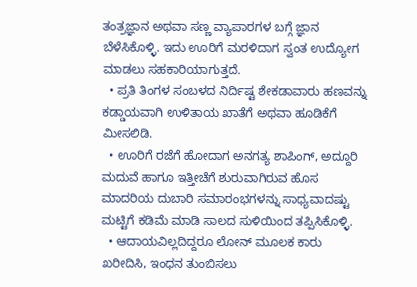ತಂತ್ರಜ್ಞಾನ ಅಥವಾ ಸಣ್ಣ ವ್ಯಾಪಾರಗಳ ಬಗ್ಗೆ ಜ್ಞಾನ ಬೆಳೆಸಿಕೊಳ್ಳಿ. ಇದು ಊರಿಗೆ ಮರಳಿದಾಗ ಸ್ವಂತ ಉದ್ಯೋಗ ಮಾಡಲು ಸಹಕಾರಿಯಾಗುತ್ತದೆ.
  • ಪ್ರತಿ ತಿಂಗಳ ಸಂಬಳದ ನಿರ್ದಿಷ್ಟ ಶೇಕಡಾವಾರು ಹಣವನ್ನು ಕಡ್ಡಾಯವಾಗಿ ಉಳಿತಾಯ ಖಾತೆಗೆ ಅಥವಾ ಹೂಡಿಕೆಗೆ ಮೀಸಲಿಡಿ.
  • ಊರಿಗೆ ರಜೆಗೆ ಹೋದಾಗ ಅನಗತ್ಯ ಶಾಪಿಂಗ್, ಅದ್ದೂರಿ ಮದುವೆ ಹಾಗೂ ಇತ್ತೀಚೆಗೆ ಶುರುವಾಗಿರುವ ಹೊಸ ಮಾದರಿಯ ದುಬಾರಿ ಸಮಾರಂಭಗಳನ್ನು ಸಾಧ್ಯವಾದಷ್ಟು ಮಟ್ಟಿಗೆ ಕಡಿಮೆ ಮಾಡಿ ಸಾಲದ ಸುಳಿಯಿಂದ ತಪ್ಪಿಸಿಕೊಳ್ಳಿ.
  • ಆದಾಯವಿಲ್ಲದಿದ್ದರೂ ಲೋನ್ ಮೂಲಕ ಕಾರು ಖರೀದಿಸಿ, ಇಂಧನ ತುಂಬಿಸಲು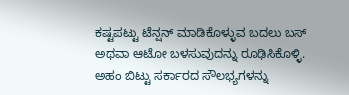ಕಷ್ಟಪಟ್ಟು ಟೆನ್ಷನ್ ಮಾಡಿಕೊಳ್ಳುವ ಬದಲು ಬಸ್ ಅಥವಾ ಆಟೋ ಬಳಸುವುದನ್ನು ರೂಢಿಸಿಕೊಳ್ಳಿ. ಅಹಂ ಬಿಟ್ಟು ಸರ್ಕಾರದ ಸೌಲಭ್ಯಗಳನ್ನು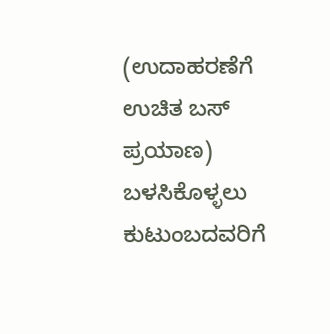(ಉದಾಹರಣೆಗೆ ಉಚಿತ ಬಸ್ ಪ್ರಯಾಣ) ಬಳಸಿಕೊಳ್ಳಲು ಕುಟುಂಬದವರಿಗೆ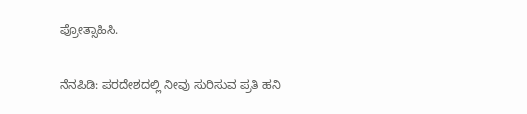ಪ್ರೋತ್ಸಾಹಿಸಿ.

ನೆನಪಿಡಿ: ಪರದೇಶದಲ್ಲಿ ನೀವು ಸುರಿಸುವ ಪ್ರತಿ ಹನಿ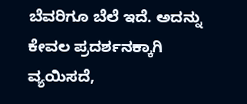ಬೆವರಿಗೂ ಬೆಲೆ ಇದೆ. ಅದನ್ನು ಕೇವಲ ಪ್ರದರ್ಶನಕ್ಕಾಗಿ ವ್ಯಯಿಸದೆ,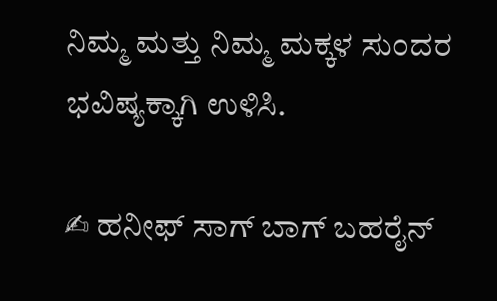ನಿಮ್ಮ ಮತ್ತು ನಿಮ್ಮ ಮಕ್ಕಳ ಸುಂದರ ಭವಿಷ್ಯಕ್ಕಾಗಿ ಉಳಿಸಿ.

✍ ಹನೀಫ್ ಸಾಗ್ ಬಾಗ್ ಬಹರೈನ್